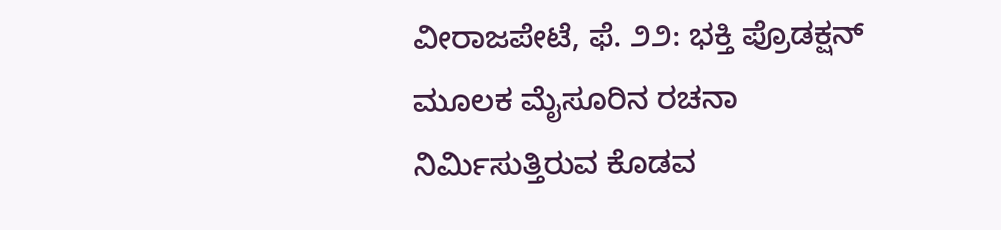ವೀರಾಜಪೇಟೆ, ಫೆ. ೨೨: ಭಕ್ತಿ ಪ್ರೊಡಕ್ಷನ್ ಮೂಲಕ ಮೈಸೂರಿನ ರಚನಾ ನಿರ್ಮಿಸುತ್ತಿರುವ ಕೊಡವ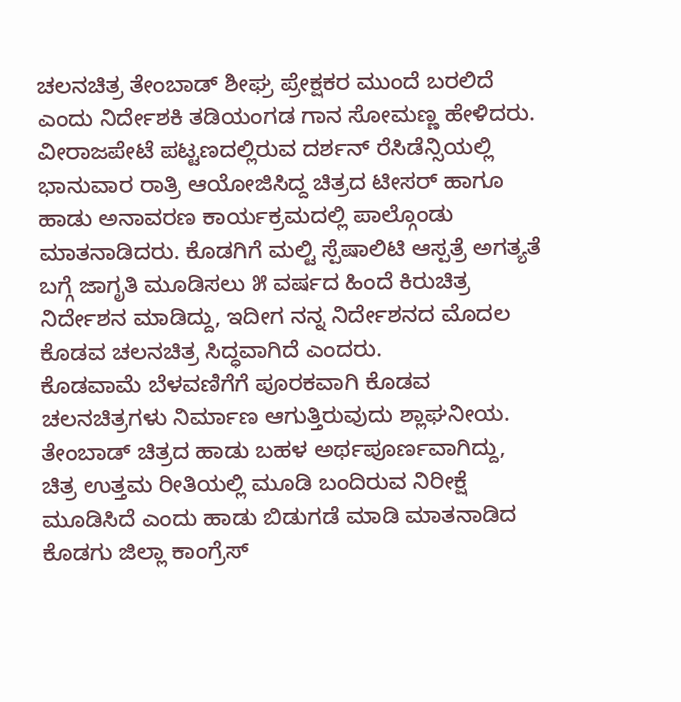ಚಲನಚಿತ್ರ ತೇಂಬಾಡ್ ಶೀಘ್ರ ಪ್ರೇಕ್ಷಕರ ಮುಂದೆ ಬರಲಿದೆ ಎಂದು ನಿರ್ದೇಶಕಿ ತಡಿಯಂಗಡ ಗಾನ ಸೋಮಣ್ಣ ಹೇಳಿದರು.
ವೀರಾಜಪೇಟೆ ಪಟ್ಟಣದಲ್ಲಿರುವ ದರ್ಶನ್ ರೆಸಿಡೆನ್ಸಿಯಲ್ಲಿ ಭಾನುವಾರ ರಾತ್ರಿ ಆಯೋಜಿಸಿದ್ದ ಚಿತ್ರದ ಟೀಸರ್ ಹಾಗೂ ಹಾಡು ಅನಾವರಣ ಕಾರ್ಯಕ್ರಮದಲ್ಲಿ ಪಾಲ್ಗೊಂಡು ಮಾತನಾಡಿದರು. ಕೊಡಗಿಗೆ ಮಲ್ಟಿ ಸ್ಪೆಷಾಲಿಟಿ ಆಸ್ಪತ್ರೆ ಅಗತ್ಯತೆ ಬಗ್ಗೆ ಜಾಗೃತಿ ಮೂಡಿಸಲು ೫ ವರ್ಷದ ಹಿಂದೆ ಕಿರುಚಿತ್ರ ನಿರ್ದೇಶನ ಮಾಡಿದ್ದು, ಇದೀಗ ನನ್ನ ನಿರ್ದೇಶನದ ಮೊದಲ ಕೊಡವ ಚಲನಚಿತ್ರ ಸಿದ್ಧವಾಗಿದೆ ಎಂದರು.
ಕೊಡವಾಮೆ ಬೆಳವಣಿಗೆಗೆ ಪೂರಕವಾಗಿ ಕೊಡವ ಚಲನಚಿತ್ರಗಳು ನಿರ್ಮಾಣ ಆಗುತ್ತಿರುವುದು ಶ್ಲಾಘನೀಯ. ತೇಂಬಾಡ್ ಚಿತ್ರದ ಹಾಡು ಬಹಳ ಅರ್ಥಪೂರ್ಣವಾಗಿದ್ದು, ಚಿತ್ರ ಉತ್ತಮ ರೀತಿಯಲ್ಲಿ ಮೂಡಿ ಬಂದಿರುವ ನಿರೀಕ್ಷೆ ಮೂಡಿಸಿದೆ ಎಂದು ಹಾಡು ಬಿಡುಗಡೆ ಮಾಡಿ ಮಾತನಾಡಿದ ಕೊಡಗು ಜಿಲ್ಲಾ ಕಾಂಗ್ರೆಸ್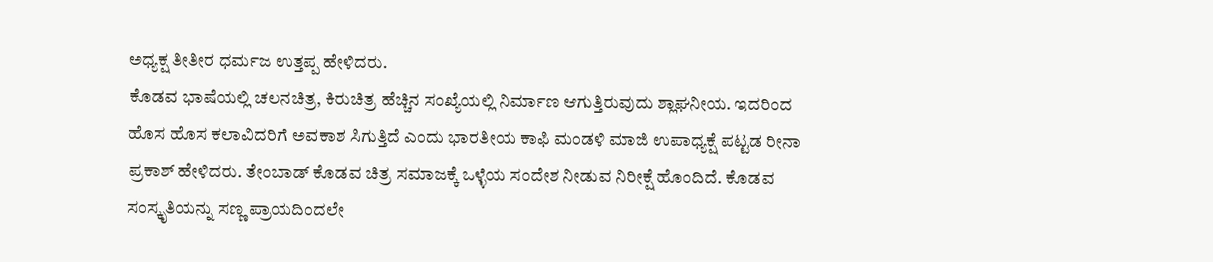ಅಧ್ಯಕ್ಷ ತೀತೀರ ಧರ್ಮಜ ಉತ್ತಪ್ಪ ಹೇಳಿದರು.
ಕೊಡವ ಭಾಷೆಯಲ್ಲಿ ಚಲನಚಿತ್ರ, ಕಿರುಚಿತ್ರ ಹೆಚ್ಚಿನ ಸಂಖ್ಯೆಯಲ್ಲಿ ನಿರ್ಮಾಣ ಆಗುತ್ತಿರುವುದು ಶ್ಲಾಘನೀಯ. ಇದರಿಂದ ಹೊಸ ಹೊಸ ಕಲಾವಿದರಿಗೆ ಅವಕಾಶ ಸಿಗುತ್ತಿದೆ ಎಂದು ಭಾರತೀಯ ಕಾಫಿ ಮಂಡಳಿ ಮಾಜಿ ಉಪಾಧ್ಯಕ್ಷೆ ಪಟ್ಟಡ ರೀನಾ ಪ್ರಕಾಶ್ ಹೇಳಿದರು. ತೇಂಬಾಡ್ ಕೊಡವ ಚಿತ್ರ ಸಮಾಜಕ್ಕೆ ಒಳ್ಳೆಯ ಸಂದೇಶ ನೀಡುವ ನಿರೀಕ್ಷೆ ಹೊಂದಿದೆ. ಕೊಡವ ಸಂಸ್ಕೃತಿಯನ್ನು ಸಣ್ಣ ಪ್ರಾಯದಿಂದಲೇ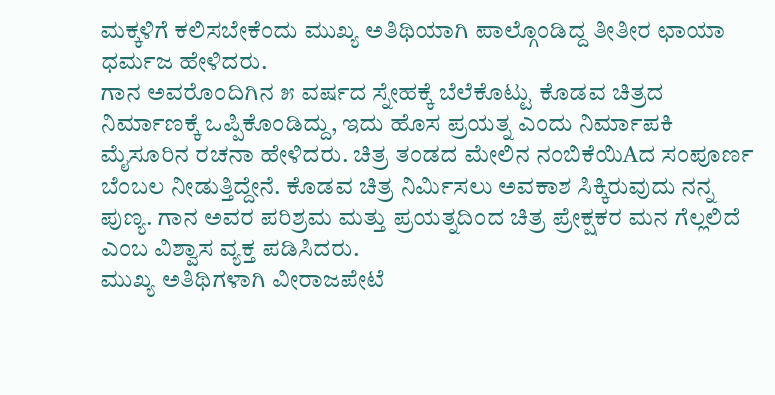ಮಕ್ಕಳಿಗೆ ಕಲಿಸಬೇಕೆಂದು ಮುಖ್ಯ ಅತಿಥಿಯಾಗಿ ಪಾಲ್ಗೊಂಡಿದ್ದ ತೀತೀರ ಛಾಯಾ ಧರ್ಮಜ ಹೇಳಿದರು.
ಗಾನ ಅವರೊಂದಿಗಿನ ೫ ವರ್ಷದ ಸ್ನೇಹಕ್ಕೆ ಬೆಲೆಕೊಟ್ಟು ಕೊಡವ ಚಿತ್ರದ ನಿರ್ಮಾಣಕ್ಕೆ ಒಪ್ಪಿಕೊಂಡಿದ್ದು, ಇದು ಹೊಸ ಪ್ರಯತ್ನ ಎಂದು ನಿರ್ಮಾಪಕಿ ಮೈಸೂರಿನ ರಚನಾ ಹೇಳಿದರು. ಚಿತ್ರ ತಂಡದ ಮೇಲಿನ ನಂಬಿಕೆಯಿAದ ಸಂಪೂರ್ಣ ಬೆಂಬಲ ನೀಡುತ್ತಿದ್ದೇನೆ. ಕೊಡವ ಚಿತ್ರ ನಿರ್ಮಿಸಲು ಅವಕಾಶ ಸಿಕ್ಕಿರುವುದು ನನ್ನ ಪುಣ್ಯ. ಗಾನ ಅವರ ಪರಿಶ್ರಮ ಮತ್ತು ಪ್ರಯತ್ನದಿಂದ ಚಿತ್ರ ಪ್ರೇಕ್ಷಕರ ಮನ ಗೆಲ್ಲಲಿದೆ ಎಂಬ ವಿಶ್ವಾಸ ವ್ಯಕ್ತ ಪಡಿಸಿದರು.
ಮುಖ್ಯ ಅತಿಥಿಗಳಾಗಿ ವೀರಾಜಪೇಟೆ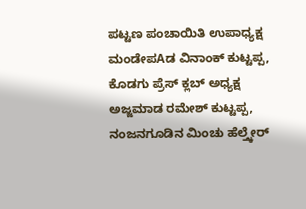ಪಟ್ಟಣ ಪಂಚಾಯಿತಿ ಉಪಾಧ್ಯಕ್ಷ ಮಂಡೇಪAಡ ವಿನಾಂಕ್ ಕುಟ್ಟಪ್ಪ, ಕೊಡಗು ಪ್ರೆಸ್ ಕ್ಲಬ್ ಅಧ್ಯಕ್ಷ ಅಜ್ಜಮಾಡ ರಮೇಶ್ ಕುಟ್ಟಪ್ಪ, ನಂಜನಗೂಡಿನ ಮಿಂಚು ಹೆಲ್ತ್ಕೇರ್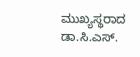ಮುಖ್ಯಸ್ಥರಾದ ಡಾ.ಸಿ.ಎಸ್.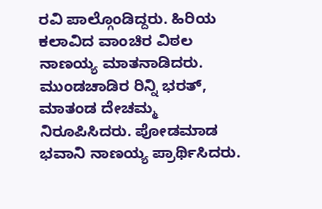ರವಿ ಪಾಲ್ಗೊಂಡಿದ್ದರು. ಹಿರಿಯ ಕಲಾವಿದ ವಾಂಚಿರ ವಿಠಲ ನಾಣಯ್ಯ ಮಾತನಾಡಿದರು. ಮುಂಡಚಾಡಿರ ರಿನ್ನಿ ಭರತ್, ಮಾತಂಡ ದೇಚಮ್ಮ ನಿರೂಪಿಸಿದರು. ಪೋಡಮಾಡ ಭವಾನಿ ನಾಣಯ್ಯ ಪ್ರಾರ್ಥಿಸಿದರು.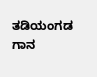ತಡಿಯಂಗಡ ಗಾನ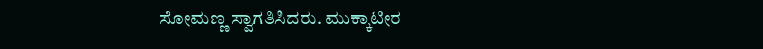ಸೋಮಣ್ಣ ಸ್ವಾಗತಿಸಿದರು. ಮುಕ್ಕಾಟೀರ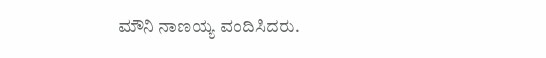ಮೌನಿ ನಾಣಯ್ಯ ವಂದಿಸಿದರು.